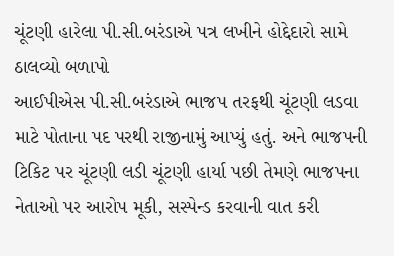ચૂંટણી હારેલા પી.સી.બરંડાએ પત્ર લખીને હોદ્દેદારો સામે ઠાલવ્યો બળાપો
આઈપીએસ પી.સી.બરંડાએ ભાજપ તરફથી ચૂંટણી લડવા માટે પોતાના પદ પરથી રાજીનામું આપ્યું હતું. અને ભાજપની ટિકિટ પર ચૂંટણી લડી ચૂંટણી હાર્યા પછી તેમણે ભાજપના નેતાઓ પર આરોપ મૂકી, સસ્પેન્ડ કરવાની વાત કરી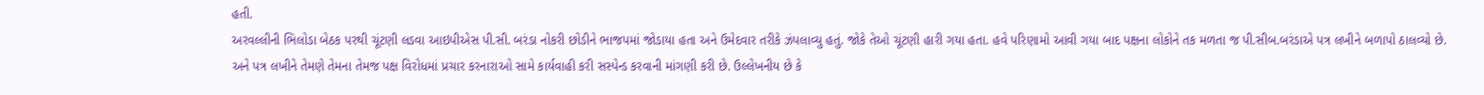હતી.
અરવલ્લીની ભિલોડા બેઠક પરથી ચૂંટણી લડવા આઇપીએસ પી.સી. બરંડા નોકરી છોડીને ભાજપમાં જોડાયા હતા અને ઉમેદવાર તરીકે ઝંપલાવ્યુ હતું. જોકે તેઓ ચૂંટણી હારી ગયા હતા. હવે પરિણામો આવી ગયા બાદ પક્ષના લોકોને તક મળતા જ પી.સીબ.બરંડાએ પત્ર લખીને બળાપો ઠાલવ્યો છે. અને પત્ર લખીને તેમણે તેમના તેમજ પક્ષ વિરોધમાં પ્રચાર કરનારાઓ સામે કાર્યવાહી કરી સસ્પેન્ડ કરવાની માંગણી કરી છે. ઉલ્લેખનીય છે કે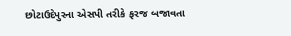છોટાઉદેપુરના એસપી તરીકે ફરજ બજાવતા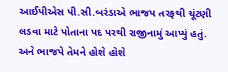આઈપીએસ પી.સી.બરંડાએ ભાજપ તરફથી ચૂંટણી લડવા માટે પોતાના પદ પરથી રાજીનામું આપ્યું હતું. અને ભાજપે તેમને હોશે હોશે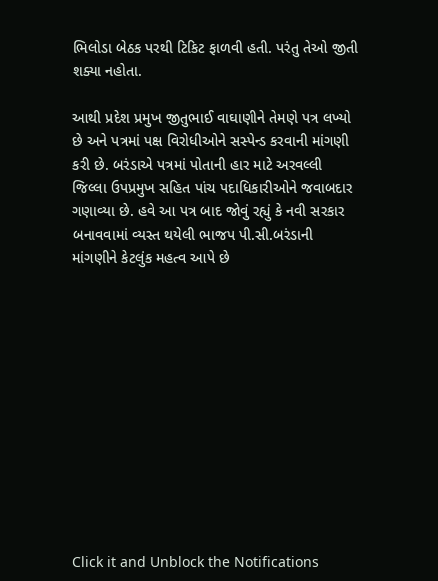ભિલોડા બેઠક પરથી ટિકિટ ફાળવી હતી. પરંતુ તેઓ જીતી શક્યા નહોતા.

આથી પ્રદેશ પ્રમુખ જીતુભાઈ વાઘાણીને તેમણે પત્ર લખ્યો છે અને પત્રમાં પક્ષ વિરોધીઓને સસ્પેન્ડ કરવાની માંગણી કરી છે. બરંડાએ પત્રમાં પોતાની હાર માટે અરવલ્લી જિલ્લા ઉપપ્રમુખ સહિત પાંચ પદાધિકારીઓને જવાબદાર ગણાવ્યા છે. હવે આ પત્ર બાદ જોવું રહ્યું કે નવી સરકાર બનાવવામાં વ્યસ્ત થયેલી ભાજપ પી.સી.બરંડાની માંગણીને કેટલુંક મહત્વ આપે છે












Click it and Unblock the Notifications